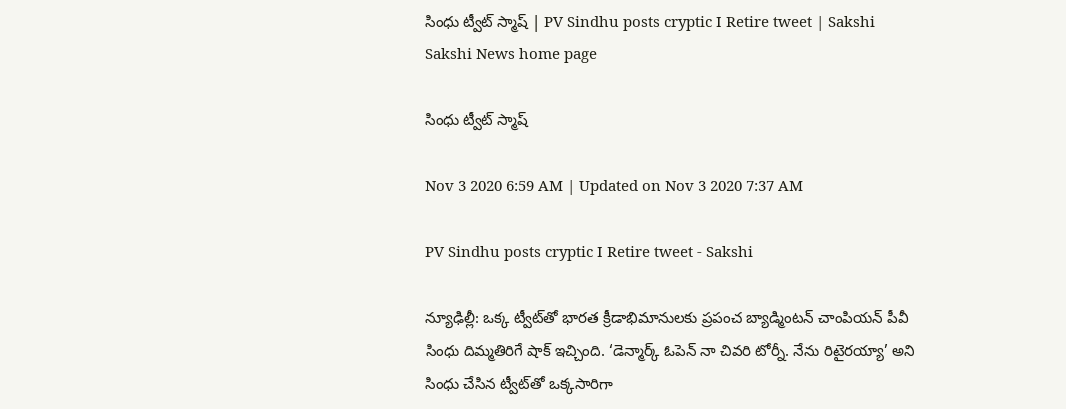సింధు ట్వీట్‌ స్మాష్‌ | PV Sindhu posts cryptic I Retire tweet | Sakshi
Sakshi News home page

సింధు ట్వీట్‌ స్మాష్‌

Nov 3 2020 6:59 AM | Updated on Nov 3 2020 7:37 AM

PV Sindhu posts cryptic I Retire tweet - Sakshi

న్యూఢిల్లీ: ఒక్క ట్వీట్‌తో భారత క్రీడాభిమానులకు ప్రపంచ బ్యాడ్మింటన్‌ చాంపియన్‌ పీవీ సింధు దిమ్మతిరిగే షాక్‌ ఇచ్చింది. ‘డెన్మార్క్‌ ఓపెన్‌ నా చివరి టోర్నీ. నేను రిటైరయ్యా’ అని సింధు చేసిన ట్వీట్‌తో ఒక్కసారిగా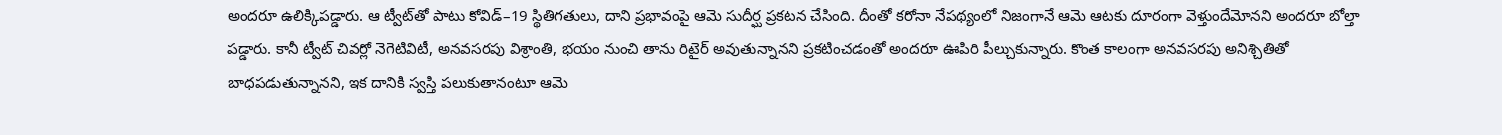అందరూ ఉలిక్కిపడ్డారు. ఆ ట్వీట్‌తో పాటు కోవిడ్‌–19 స్థితిగతులు, దాని ప్రభావంపై ఆమె సుదీర్ఘ ప్రకటన చేసింది. దీంతో కరోనా నేపథ్యంలో నిజంగానే ఆమె ఆటకు దూరంగా వెళ్తుందేమోనని అందరూ బోల్తా పడ్డారు. కానీ ట్వీట్‌ చివర్లో నెగెటివిటీ, అనవసరపు విశ్రాంతి, భయం నుంచి తాను రిటైర్‌ అవుతున్నానని ప్రకటించడంతో అందరూ ఊపిరి పీల్చుకున్నారు. కొంత కాలంగా అనవసరపు అనిశ్చితితో బాధపడుతున్నానని, ఇక దానికి స్వస్తి పలుకుతానంటూ ఆమె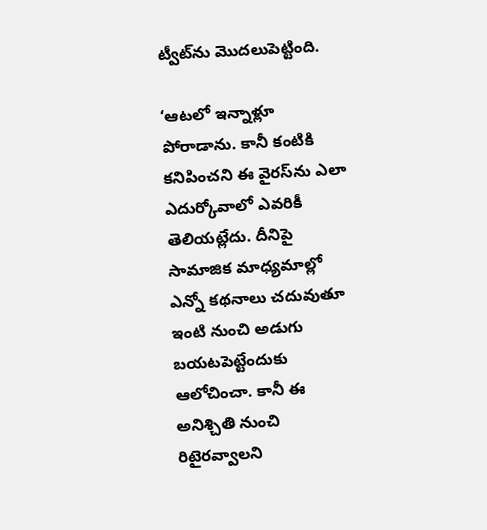ట్వీట్‌ను మొదలుపెట్టింది.

‘ఆటలో ఇన్నాళ్లూ పోరాడాను. కానీ కంటికి కనిపించని ఈ వైరస్‌ను ఎలా ఎదుర్కోవాలో ఎవరికీ తెలియట్లేదు. దీనిపై సామాజిక మాధ్యమాల్లో ఎన్నో కథనాలు చదువుతూ ఇంటి నుంచి అడుగు బయటపెట్టేందుకు ఆలోచించా. కానీ ఈ అనిశ్చితి నుంచి రిటైరవ్వాలని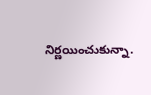నిర్ణయించుకున్నా.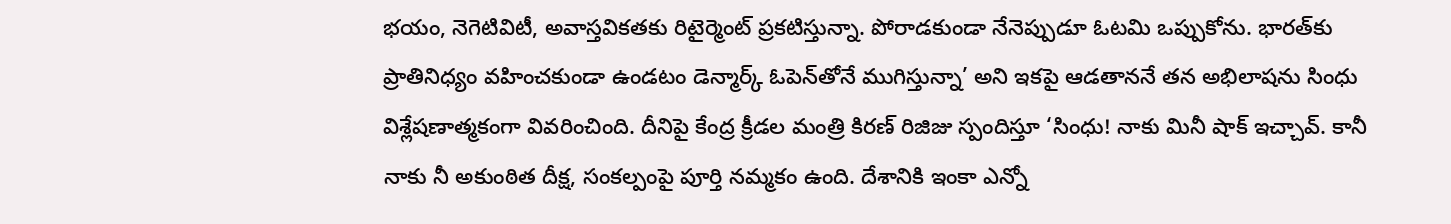భయం, నెగెటివిటీ, అవాస్తవికతకు రిటైర్మెంట్‌ ప్రకటిస్తున్నా. పోరాడకుండా నేనెప్పుడూ ఓటమి ఒప్పుకోను. భారత్‌కు ప్రాతినిధ్యం వహించకుండా ఉండటం డెన్మార్క్‌ ఓపెన్‌తోనే ముగిస్తున్నా’ అని ఇకపై ఆడతాననే తన అభిలాషను సింధు విశ్లేషణాత్మకంగా వివరించింది. దీనిపై కేంద్ర క్రీడల మంత్రి కిరణ్‌ రిజిజు స్పందిస్తూ ‘సింధు! నాకు మినీ షాక్‌ ఇచ్చావ్‌. కానీ నాకు నీ అకుంఠిత దీక్ష, సంకల్పంపై పూర్తి నమ్మకం ఉంది. దేశానికి ఇంకా ఎన్నో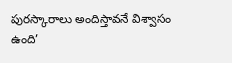పురస్కారాలు అందిస్తావనే విశ్వాసం ఉంది’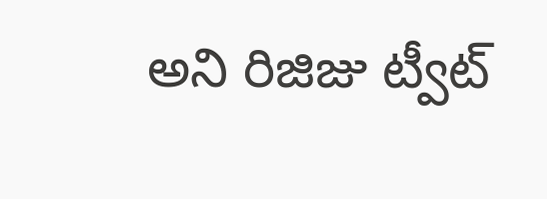అని రిజిజు ట్వీట్‌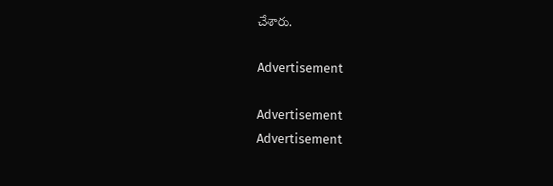చేశారు.

Advertisement

Advertisement
Advertisement